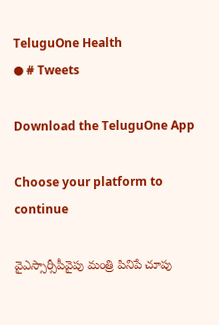TeluguOne Health
● # Tweets

Download the TeluguOne App

Choose your platform to continue

వైఎస్సార్సీపీవైపు మంత్రి పినిపే చూపు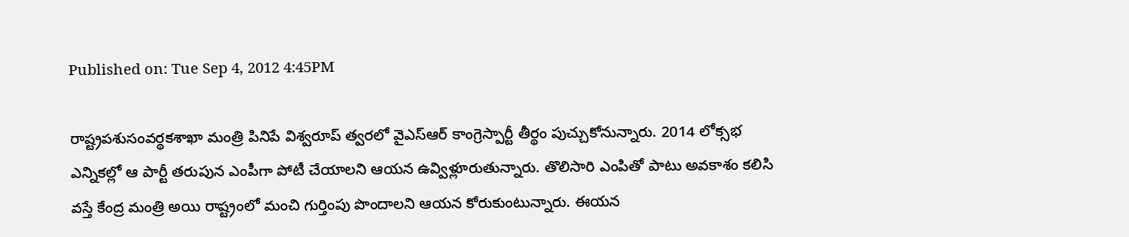Published on: Tue Sep 4, 2012 4:45PM

రాష్ట్రపశుసంవర్థకశాఖా మంత్రి పినిపే విశ్వరూప్ త్వరలో వైఎస్ఆర్ కాంగ్రెస్పార్టీ తీర్థం పుచ్చుకోనున్నారు. 2014 లోక్సభ ఎన్నికల్లో ఆ పార్టీ తరుపున ఎంపీగా పోటీ చేయాలని ఆయన ఉవ్విళ్లూరుతున్నారు. తొలిసారి ఎంపితో పాటు అవకాశం కలిసి వస్తే కేంద్ర మంత్రి అయి రాష్ట్రంలో మంచి గుర్తింపు పొందాలని ఆయన కోరుకుంటున్నారు. ఈయన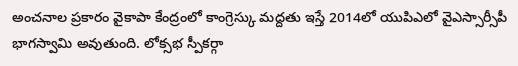అంచనాల ప్రకారం వైకాపా కేంద్రంలో కాంగ్రెస్కు మద్దతు ఇస్తే 2014లో యుపిఎలో వైఎస్సార్సీపీ భాగస్వామి అవుతుంది. లోక్సభ స్పీకర్గా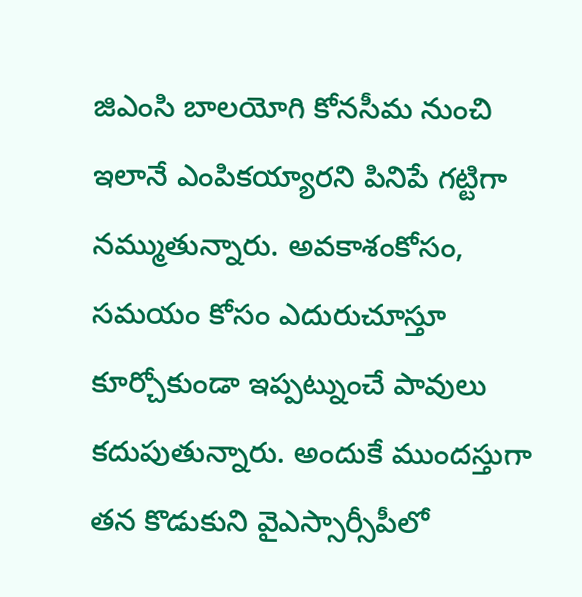జిఎంసి బాలయోగి కోనసీమ నుంచి ఇలానే ఎంపికయ్యారని పినిపే గట్టిగా నమ్ముతున్నారు. అవకాశంకోసం, సమయం కోసం ఎదురుచూస్తూ కూర్చోకుండా ఇప్పట్నుంచే పావులు కదుపుతున్నారు. అందుకే ముందస్తుగా తన కొడుకుని వైఎస్సార్సీపీలో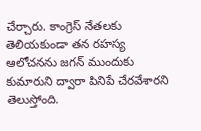చేర్చారు. కాంగ్రెస్ నేతలకు తెలియకుండా తన రహస్య ఆలోచనను జగన్ ముందుకు కుమారుని ద్వారా పినిపే చేరవేశారని తెలుస్తోంది.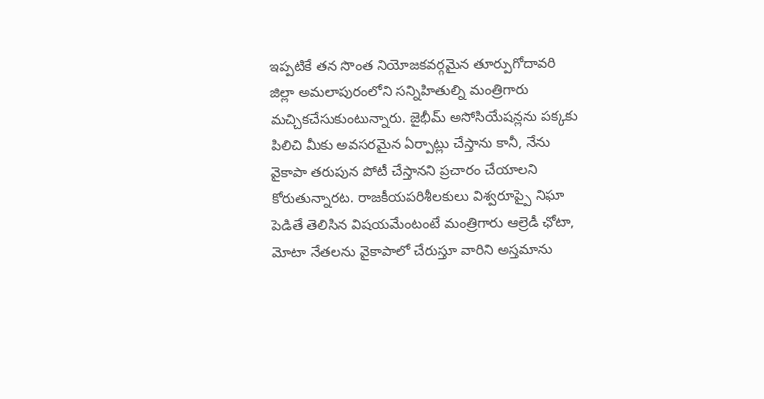ఇప్పటికే తన సొంత నియోజకవర్గమైన తూర్పుగోదావరి జిల్లా అమలాపురంలోని సన్నిహితుల్ని మంత్రిగారు మచ్చికచేసుకుంటున్నారు. జైభీమ్ అసోసియేషన్లను పక్కకు పిలిచి మీకు అవసరమైన ఏర్పాట్లు చేస్తాను కానీ, నేను వైకాపా తరుపున పోటీ చేస్తానని ప్రచారం చేయాలని కోరుతున్నారట. రాజకీయపరిశీలకులు విశ్వరూప్పై నిఘా పెడితే తెలిసిన విషయమేంటంటే మంత్రిగారు ఆల్రెడీ ఛోటా, మోటా నేతలను వైకాపాలో చేరుస్తూ వారిని అస్తమాను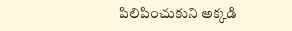పిలిపించుకుని అక్కడి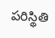పరిస్థితి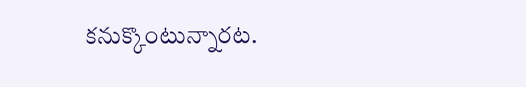కనుక్కొంటున్నారట.